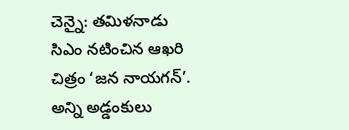చెన్నై: తమిళనాడు సిఎం నటించిన ఆఖరి చిత్రం ‘జన నాయగన్’. అన్ని అడ్డంకులు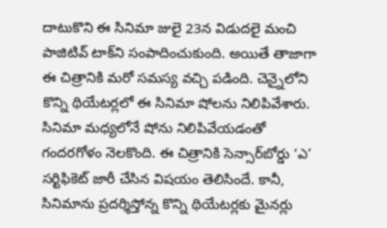దాటుకొని ఈ సినిమా జులై 23న విడుదలై మంచి పాజిటివ్ టాక్‌ని సంపాదించుకుంది. అయితే తాజాగా ఈ చిత్రానికి మరో సమస్య వచ్చి పడింది. చెన్నైలోని కొన్ని థియేటర్లలో ఈ సినిమా షోలను నిలిపివేశారు. సినిమా మధ్యలోనే షోను నిలిపివేయడంతో గందరగోళం నెలకొంది. ఈ చిత్రానికి సెన్సార్‌బోర్డు ‘ఎ’ సర్టిఫికెట్ జారీ చేసిన విషయం తెలిసిందే. కానీ, సినిమాను ప్రదర్శిస్తోన్న కొన్ని థియేటర్లకు మైనర్లు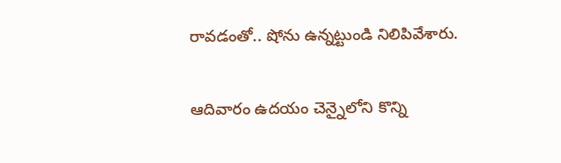రావడంతో.. షోను ఉన్నట్టుండి నిలిపివేశారు.

ఆదివారం ఉదయం చెన్నైలోని కొన్ని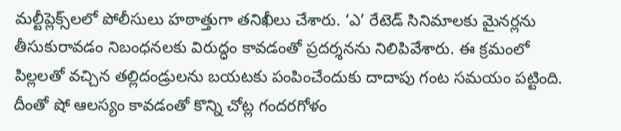మల్టీప్లెక్స్‌లలో పోలీసులు హఠాత్తుగా తనిఖీలు చేశారు. ‘ఎ’ రేటెడ్ సినిమాలకు మైనర్లను తీసుకురావడం నిబంధనలకు విరుద్ధం కావడంతో ప్రదర్శనను నిలిపివేశారు. ఈ క్రమంలో పిల్లలతో వచ్చిన తల్లిదండ్రులను బయటకు పంపించేందుకు దాదాపు గంట సమయం పట్టింది. దీంతో షో ఆలస్యం కావడంతో కొన్ని చోట్ల గందరగోళం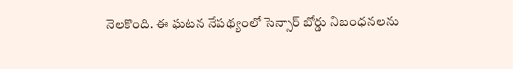నెలకొంది. ఈ ఘటన నేపథ్యంలో సెన్సార్ బోర్డు నిబంధనలను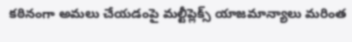కఠినంగా అమలు చేయడంపై మల్టీప్లెక్స్ యాజమాన్యాలు మరింత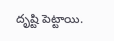దృష్టి పెట్టాయి.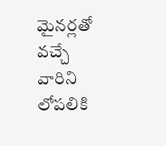మైనర్లతో వచ్చే వారిని లోపలికి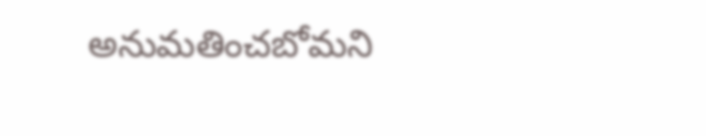అనుమతించబోమని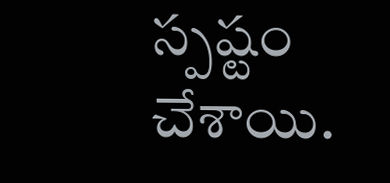స్పష్టం చేశాయి.